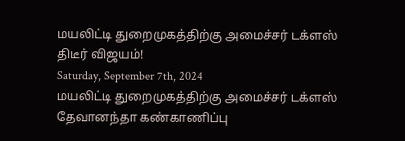மயலிட்டி துறைமுகத்திற்கு அமைச்சர் டக்ளஸ் திடீர் விஜயம்!
Saturday, September 7th, 2024
மயலிட்டி துறைமுகத்திற்கு அமைச்சர் டக்ளஸ் தேவானந்தா கண்காணிப்பு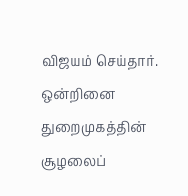விஜயம் செய்தார்.
ஒன்றினை துறைமுகத்தின் சூழலைப்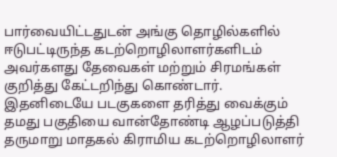பார்வையிட்டதுடன் அங்கு தொழில்களில் ஈடுபட்டிருந்த கடற்றொழிலாளர்களிடம் அவர்களது தேவைகள் மற்றும் சிரமங்கள் குறித்து கேட்டறிந்து கொண்டார்.
இதனிடையே படகுகளை தரித்து வைக்கும் தமது பகுதியை வான்தோண்டி ஆழப்படுத்தி தருமாறு மாதகல் கிராமிய கடற்றொழிலாளர்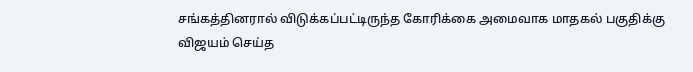சங்கத்தினரால் விடுக்கப்பட்டிருந்த கோரிக்கை அமைவாக மாதகல் பகுதிக்கு விஜயம் செய்த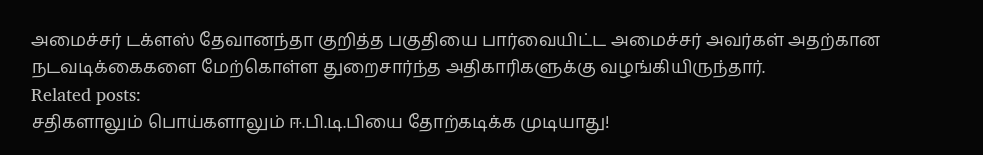அமைச்சர் டக்ளஸ் தேவானந்தா குறித்த பகுதியை பார்வையிட்ட அமைச்சர் அவர்கள் அதற்கான நடவடிக்கைகளை மேற்கொள்ள துறைசார்ந்த அதிகாரிகளுக்கு வழங்கியிருந்தார்.
Related posts:
சதிகளாலும் பொய்களாலும் ஈ.பி.டி.பியை தோற்கடிக்க முடியாது!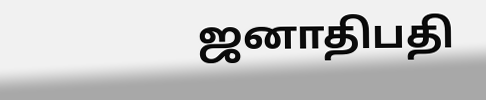ஜனாதிபதி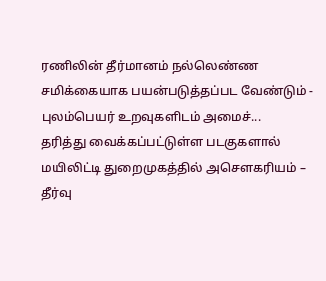ரணிலின் தீர்மானம் நல்லெண்ண சமிக்கையாக பயன்படுத்தப்பட வேண்டும் - புலம்பெயர் உறவுகளிடம் அமைச்...
தரித்து வைக்கப்பட்டுள்ள படகுகளால் மயிலிட்டி துறைமுகத்தில் அசௌகரியம் – தீர்வு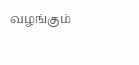வழங்கும்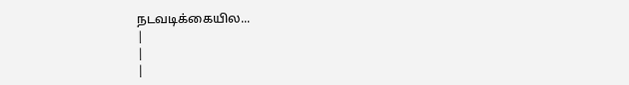நடவடிக்கையில...
|
|
|